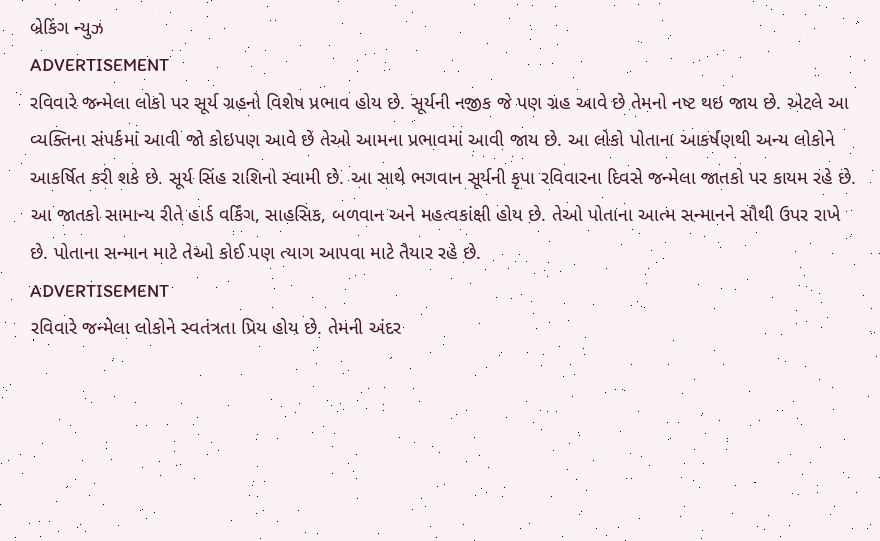બ્રેકિંગ ન્યુઝ
ADVERTISEMENT
રવિવારે જન્મેલા લોકો પર સૂર્ય ગ્રહનો વિશેષ પ્રભાવ હોય છે. સૂર્યની નજીક જે પણ ગ્રહ આવે છે તેમનો નષ્ટ થઇ જાય છે. એટલે આ વ્યક્તિના સંપર્કમાં આવી જો કોઇપણ આવે છે તેઓ આમના પ્રભાવમાં આવી જાય છે. આ લોકો પોતાના આકર્ષણથી અન્ય લોકોને આકર્ષિત કરી શકે છે. સૂર્ય સિંહ રાશિનો સ્વામી છે. આ સાથે ભગવાન સૂર્યની કૃપા રવિવારના દિવસે જન્મેલા જાતકો પર કાયમ રહે છે.
આ જાતકો સામાન્ય રીતે હાર્ડ વર્કિંગ, સાહસિક, બળવાન અને મહત્વકાંક્ષી હોય છે. તેઓ પોતાના આત્મ સન્માનને સૌથી ઉપર રાખે છે. પોતાના સન્માન માટે તેઓ કોઈ પણ ત્યાગ આપવા માટે તૈયાર રહે છે.
ADVERTISEMENT
રવિવારે જન્મેલા લોકોને સ્વતંત્રતા પ્રિય હોય છે. તેમની અંદર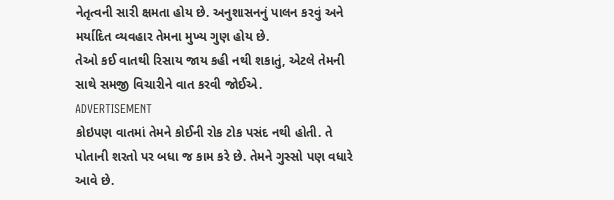નેતૃત્વની સારી ક્ષમતા હોય છે. અનુશાસનનું પાલન કરવું અને મર્યાદિત વ્યવહાર તેમના મુખ્ય ગુણ હોય છે.
તેઓ કઈ વાતથી રિસાય જાય કહી નથી શકાતું, એટલે તેમની સાથે સમજી વિચારીને વાત કરવી જોઈએ.
ADVERTISEMENT
કોઇપણ વાતમાં તેમને કોઈની રોક ટોક પસંદ નથી હોતી. તે પોતાની શરતો પર બધા જ કામ કરે છે. તેમને ગુસ્સો પણ વધારે આવે છે.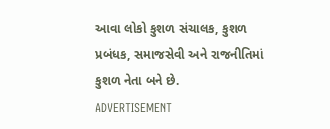આવા લોકો કુશળ સંચાલક, કુશળ પ્રબંધક, સમાજસેવી અને રાજનીતિમાં કુશળ નેતા બને છે.
ADVERTISEMENT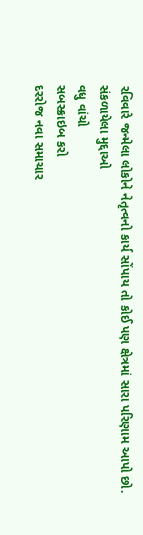રવિવારે જન્મેલા લોકોને નેતૃત્વનો કાર્ય સોંપાય તો કોઈ પણ ક્ષેત્રમાં સારા પરિણામ આપો છો.
સંકળાયેલા મુદ્દાઓ
વધુ વાંચો
સબસ્ક્રાઇબ કરો
દરરોજ નવા સમાચાર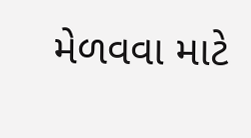મેળવવા માટે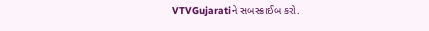VTVGujaratiને સબસ્ક્રાઈબ કરો.